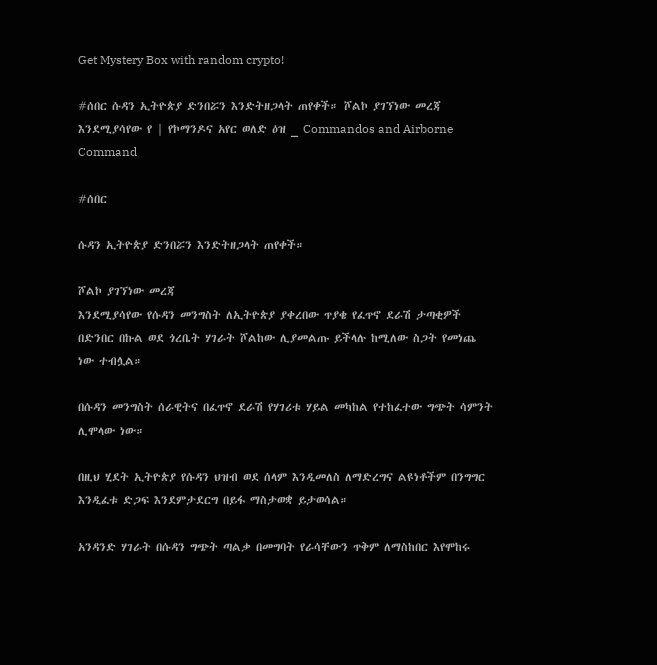Get Mystery Box with random crypto!

#ሰበር ሱዳን ኢትዮጵያ ድንበሯን እንድትዘጋላት ጠየቀች። ሾልኮ ያገኘነው መረጃ እንደሚያሳየው የ | የኮማንዶና አየር ወለድ ዕዝ _ Commandos and Airborne Command

#ሰበር

ሱዳን ኢትዮጵያ ድንበሯን እንድትዘጋላት ጠየቀች።

ሾልኮ ያገኘነው መረጃ
እንደሚያሳየው የሱዳን መንግስት ለኢትዮጵያ ያቀረበው ጥያቄ የፈጥኖ ደራሽ ታጣቂዎች በድንበር በኩል ወደ ጎረቤት ሃገራት ሾልከው ሊያመልጡ ይችላሉ ከሚለው ስጋት የመነጨ ነው ተብሏል።

በሱዳን መንግስት ሰራዊትና በፈጥኖ ደራሽ የሃገሪቱ ሃይል መካከል የተከፈተው ግጭት ሳምንት ሊሞላው ነው።

በዚህ ሂደት ኢትዮጵያ የሱዳን ህዝብ ወደ ሰላም እንዲመለስ ለማድረግና ልዩነቶችም በንግግር እንዲፈቱ ድጋፍ እንደምታደርግ በይፋ ማስታወቋ ይታወሳል።

አንዳንድ ሃገራት በሱዳን ግጭት ጣልቃ በመግባት የራሳቸውን ጥቅም ለማስከበር እየሞከሩ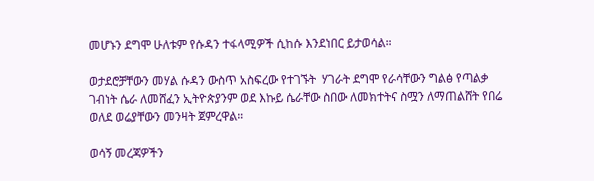መሆኑን ደግሞ ሁለቱም የሱዳን ተፋላሚዎች ሲከሱ እንደነበር ይታወሳል።

ወታደሮቻቸውን መሃል ሱዳን ውስጥ አስፍረው የተገኙት  ሃገራት ደግሞ የራሳቸውን ግልፅ የጣልቃ ገብነት ሴራ ለመሸፈን ኢትዮጵያንም ወደ እኩይ ሴራቸው ስበው ለመክተትና ስሟን ለማጠልሸት የበሬ ወለደ ወሬያቸውን መንዛት ጀምረዋል።

ወሳኝ መረጃዎችን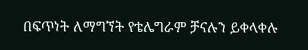በፍጥነት ለማግኘት የቴሌግራም ቻናሉን ይቀላቀሉ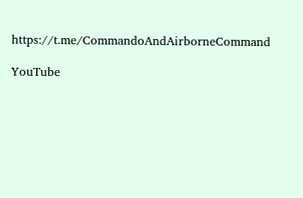https://t.me/CommandoAndAirborneCommand

YouTube